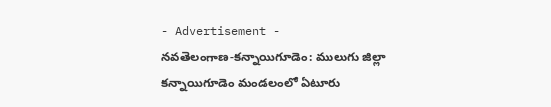- Advertisement -
నవతెలంగాణ-కన్నాయిగూడెం: ములుగు జిల్లా కన్నాయిగూడెం మండలంలో ఏటూరు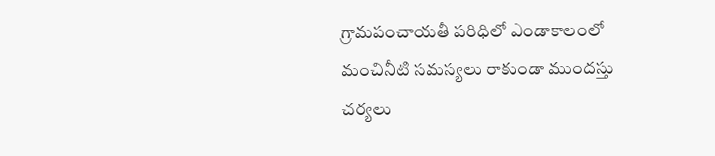గ్రామపంచాయతీ పరిధిలో ఎండాకాలంలో మంచినీటి సమస్యలు రాకుండా ముందస్తు చర్యలు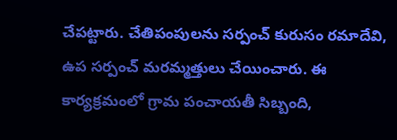చేపట్టారు. చేతిపంపులను సర్పంచ్ కురుసం రమాదేవి, ఉప సర్పంచ్ మరమ్మత్తులు చేయించారు. ఈ కార్యక్రమంలో గ్రామ పంచాయతీ సిబ్బంది,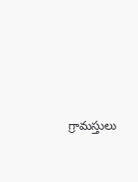గ్రామస్తులు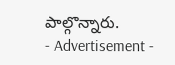పాల్గొన్నారు.
- Advertisement -